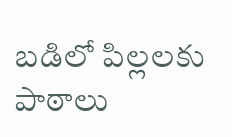బడిలో పిల్లలకు పాఠాలు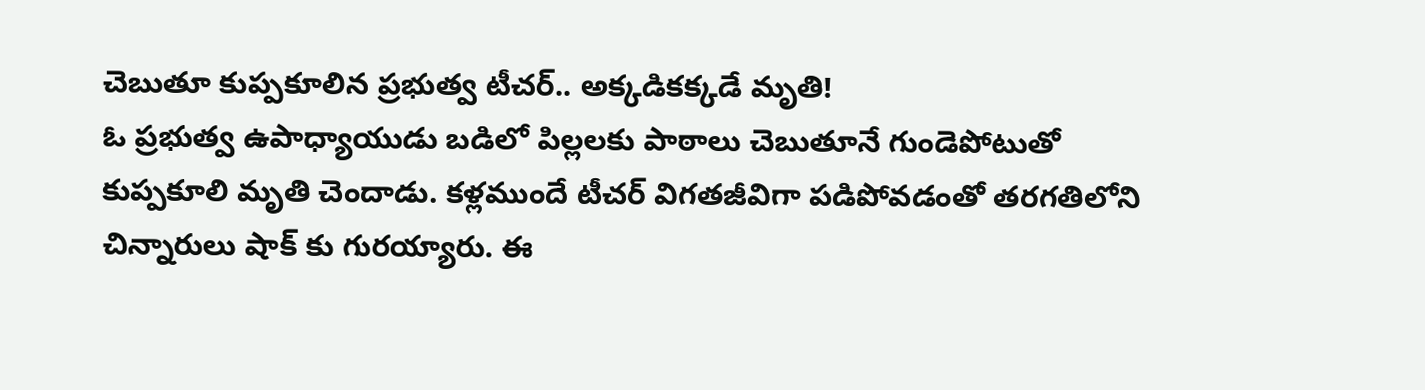చెబుతూ కుప్పకూలిన ప్రభుత్వ టీచర్.. అక్కడికక్కడే మృతి!
ఓ ప్రభుత్వ ఉపాధ్యాయుడు బడిలో పిల్లలకు పాఠాలు చెబుతూనే గుండెపోటుతో కుప్పకూలి మృతి చెందాడు. కళ్లముందే టీచర్ విగతజీవిగా పడిపోవడంతో తరగతిలోని చిన్నారులు షాక్ కు గురయ్యారు. ఈ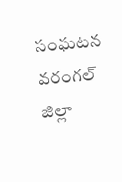సంఘటన వరంగల్ జిల్లా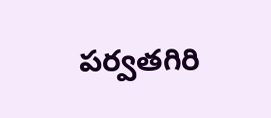పర్వతగిరి